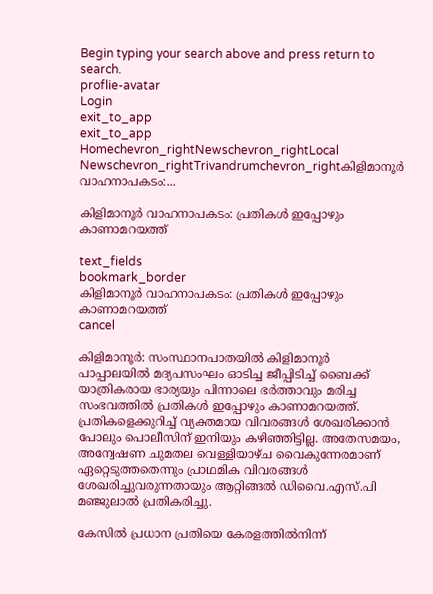Begin typing your search above and press return to search.
proflie-avatar
Login
exit_to_app
exit_to_app
Homechevron_rightNewschevron_rightLocal Newschevron_rightTrivandrumchevron_rightകിളിമാനൂർ വാഹനാപകടം:...

കിളിമാനൂർ വാഹനാപകടം: പ്രതികൾ ഇപ്പോഴും കാണാമറയത്ത്

text_fields
bookmark_border
കിളിമാനൂർ വാഹനാപകടം: പ്രതികൾ ഇപ്പോഴും കാണാമറയത്ത്
cancel

കിളിമാനൂര്‍: സംസ്ഥാനപാതയില്‍ കിളിമാനൂർ പാപ്പാലയിൽ മദ്യപസംഘം ഓടിച്ച ജീപ്പിടിച്ച് ബൈക്ക് യാത്രികരായ ഭാര്യയും പിന്നാലെ ഭർത്താവും മരിച്ച സംഭവത്തിൽ പ്രതികൾ ഇപ്പോഴും കാണാമറയത്ത്. പ്രതികളെക്കുറിച്ച് വ്യക്തമായ വിവരങ്ങൾ ശേഖരിക്കാൻ പോലും പൊലീസിന് ഇനിയും കഴിഞ്ഞിട്ടില്ല. അതേസമയം, അന്വേഷണ ചുമതല വെള്ളിയാഴ്ച വൈകുന്നേരമാണ് ഏറ്റെടുത്തതെന്നും പ്രാഥമിക വിവരങ്ങൾ ശേഖരിച്ചുവരുന്നതായും ആറ്റിങ്ങൽ ഡിവൈ.എസ്.പി മഞ്ജുലാൽ പ്രതികരിച്ചു.

കേസിൽ പ്രധാന പ്രതിയെ കേരളത്തിൽനിന്ന്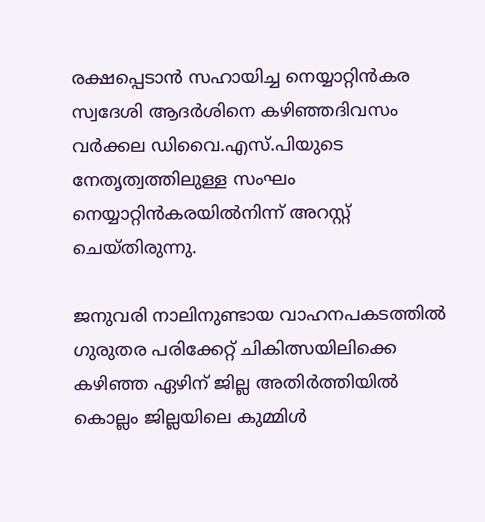രക്ഷപ്പെടാൻ സഹായിച്ച നെയ്യാറ്റിൻകര സ്വദേശി ആദർശിനെ കഴിഞ്ഞദിവസം വർക്കല ഡിവൈ.എസ്.പിയുടെ നേതൃത്വത്തിലുള്ള സംഘം നെയ്യാറ്റിൻകരയിൽനിന്ന് അറസ്റ്റ് ചെയ്തിരുന്നു.

ജനുവരി നാലിനുണ്ടായ വാഹനപകടത്തില്‍ ഗുരുതര പരിക്കേറ്റ് ചികിത്സയിലിക്കെ കഴിഞ്ഞ ഏഴിന് ജില്ല അതിര്‍ത്തിയില്‍ കൊല്ലം ജില്ലയിലെ കുമ്മിൾ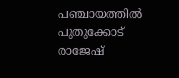പഞ്ചായത്തില്‍ പുതുക്കോട് രാജേഷ്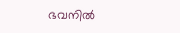ഭവനില്‍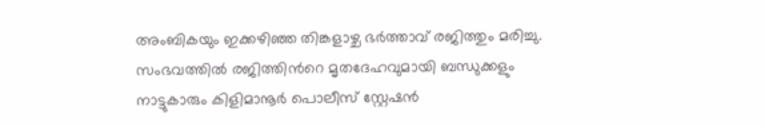അംബികയും ഇക്കഴിഞ്ഞ തിങ്കളാഴ്ച ഭര്‍ത്താവ് രജിത്തും മരിച്ചു. സംഭവത്തില്‍ രജിത്തിന്‍റെ മൃതദേഹവുമായി ബന്ധുക്കളും നാട്ടുകാരും കിളിമാനൂര്‍ പൊലീസ് സ്റ്റേഷന്‍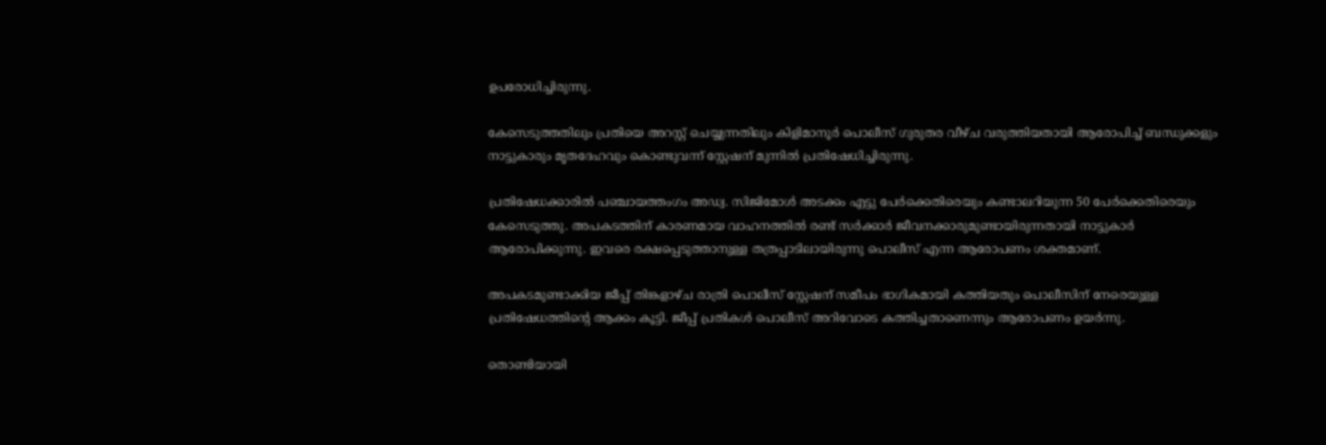ഉപരോധിച്ചിരുന്നു.

കേസെടുത്തതിലും പ്രതിയെ അറസ്റ്റ് ചെയ്യുന്നതിലും കിളിമാനൂര്‍ പൊലീസ് ഗുരുതര വീഴ്ച വരുത്തിയതായി ആരോപിച്ച് ബന്ധുക്കളും നാട്ടുകാരും മൃതദേഹവും കൊണ്ടുവന്ന് സ്റ്റേഷന് മുന്നില്‍ പ്രതിഷേധിച്ചിരുന്നു.

പ്രതിഷേധക്കാരിൽ പഞ്ചായത്തംഗം അഡ്വ. സിജിമോൾ അടക്കം എട്ടു പേർക്കെതിരെയും കണ്ടാലറിയുന്ന 50 പേർക്കെതിരെയും കേസെടുത്തു. അപകടത്തിന് കാരണമായ വാഹനത്തിൽ രണ്ട് സർക്കാർ ജീവനക്കാരുമുണ്ടായിരുന്നതായി നാട്ടുകാർ ആരോപിക്കുന്നു. ഇവരെ രക്ഷപ്പെടുത്താനുള്ള തത്രപ്പാടിലായിരുന്നു പൊലീസ് എന്ന ആരോപണം ശക്തമാണ്.

അപകടമുണ്ടാക്കിയ ജീപ്പ് തിങ്കളാഴ്ച രാത്രി പൊലീസ് സ്റ്റേഷന് സമീപം ഭാഗികമായി കത്തിയതും പൊലീസിന് നേരെയുള്ള പ്രതിഷേധത്തിന്റെ ആക്കം കൂട്ടി. ജീപ്പ് പ്രതികൾ പൊലീസ് അറിവോടെ കത്തിച്ചതാണെന്നും ആരോപണം ഉയർന്നു.

തൊണ്ടിയായി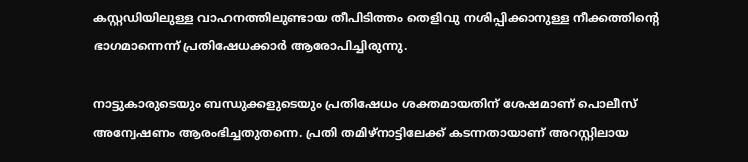കസ്റ്റഡിയിലുള്ള വാഹനത്തിലുണ്ടായ തീപിടിത്തം തെളിവു നശിപ്പിക്കാനുള്ള നീക്കത്തിന്റെ ഭാഗമാന്നെന്ന് പ്രതിഷേധക്കാർ ആരോപിച്ചിരുന്നു.

നാട്ടുകാരുടെയും ബന്ധുക്കളുടെയും പ്രതിഷേധം ശക്തമായതിന് ശേഷമാണ് പൊലീസ് അന്വേഷണം ആരംഭിച്ചതുതന്നെ. പ്രതി തമിഴ്നാട്ടിലേക്ക് കടന്നതായാണ് അറസ്റ്റിലായ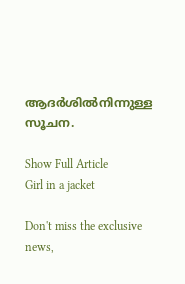ആദർശിൽനിന്നുള്ള സൂചന.

Show Full Article
Girl in a jacket

Don't miss the exclusive news,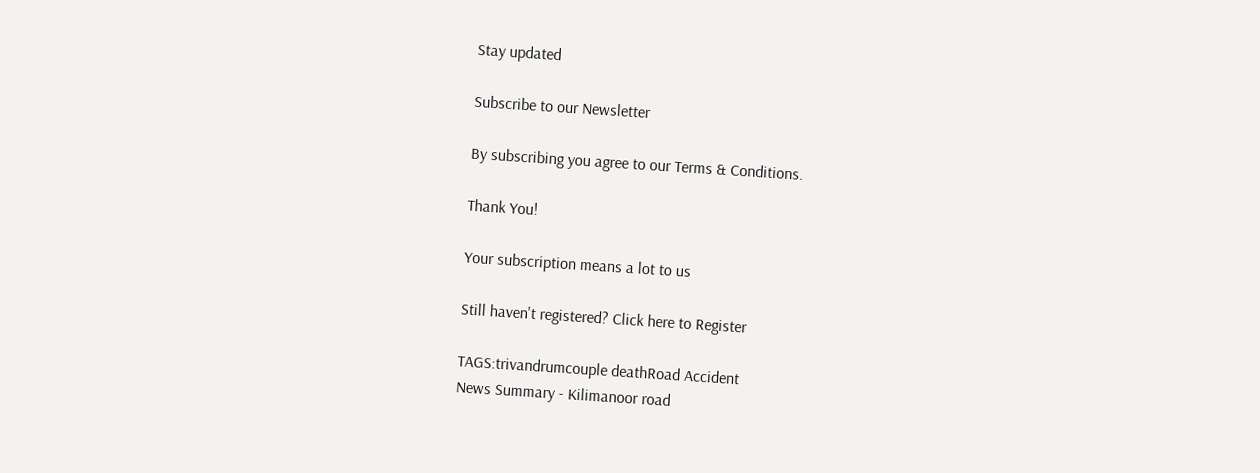Stay updated

Subscribe to our Newsletter

By subscribing you agree to our Terms & Conditions.

Thank You!

Your subscription means a lot to us

Still haven't registered? Click here to Register

TAGS:trivandrumcouple deathRoad Accident
News Summary - Kilimanoor road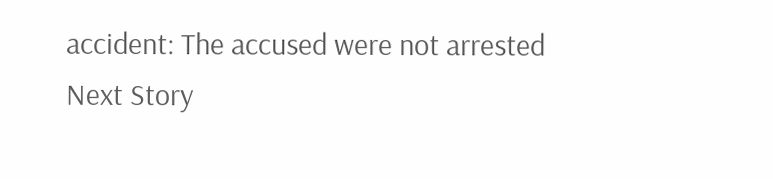accident: The accused were not arrested
Next Story